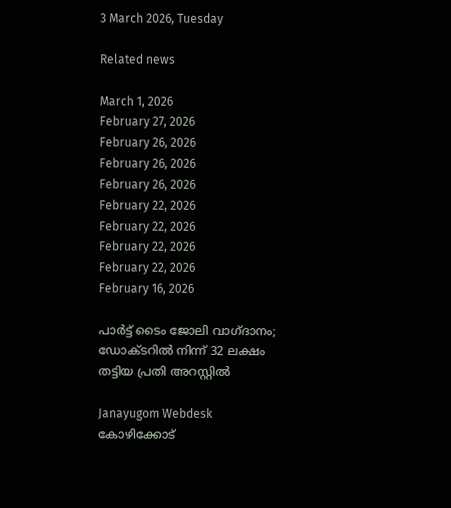3 March 2026, Tuesday

Related news

March 1, 2026
February 27, 2026
February 26, 2026
February 26, 2026
February 26, 2026
February 22, 2026
February 22, 2026
February 22, 2026
February 22, 2026
February 16, 2026

പാര്‍ട്ട് ടൈം ജോലി വാഗ്ദാനം; ഡോക്ടറില്‍ നിന്ന് 32 ലക്ഷം തട്ടിയ പ്രതി അറസ്റ്റില്‍

Janayugom Webdesk
കോഴിക്കോട്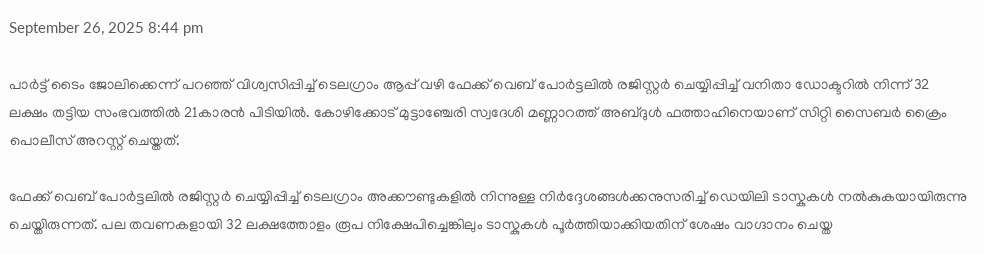September 26, 2025 8:44 pm

പാർട്ട് ടൈം ജോലിക്കെന്ന് പറഞ്ഞ് വിശ്വസിപ്പിച്ച് ടെലഗ്രാം ആപ്പ് വഴി ഫേക്ക് വെബ് പോർട്ടലിൽ രജിസ്റ്റർ ചെയ്യിപ്പിച്ച് വനിതാ ഡോക്ടറിൽ നിന്ന് 32 ലക്ഷം തട്ടിയ സംഭവത്തിൽ 21കാരൻ പിടിയിൽ. കോഴിക്കോട് മുട്ടാഞ്ചേരി സ്വദേശി മണ്ണാറത്ത് അബ്ദുൾ ഫത്താഹിനെയാണ് സിറ്റി സൈബർ ക്രൈം പൊലീസ് അറസ്റ്റ് ചെയ്തത്.

ഫേക്ക് വെബ് പോർട്ടലിൽ രജിസ്റ്റർ ചെയ്യിപ്പിച്ച് ടെലഗ്രാം അക്കൗണ്ടുകളിൽ നിന്നുള്ള നിർദ്ദേശങ്ങൾക്കനുസരിച്ച് ഡെയിലി ടാസ്കുകൾ നൽകുകയായിരുന്നു ചെയ്തിരുന്നത്. പല തവണകളായി 32 ലക്ഷത്തോളം രൂപ നിക്ഷേപിച്ചെങ്കിലും ടാസ്കുകൾ പൂർത്തിയാക്കിയതിന് ശേഷം വാഗ്ദാനം ചെയ്ത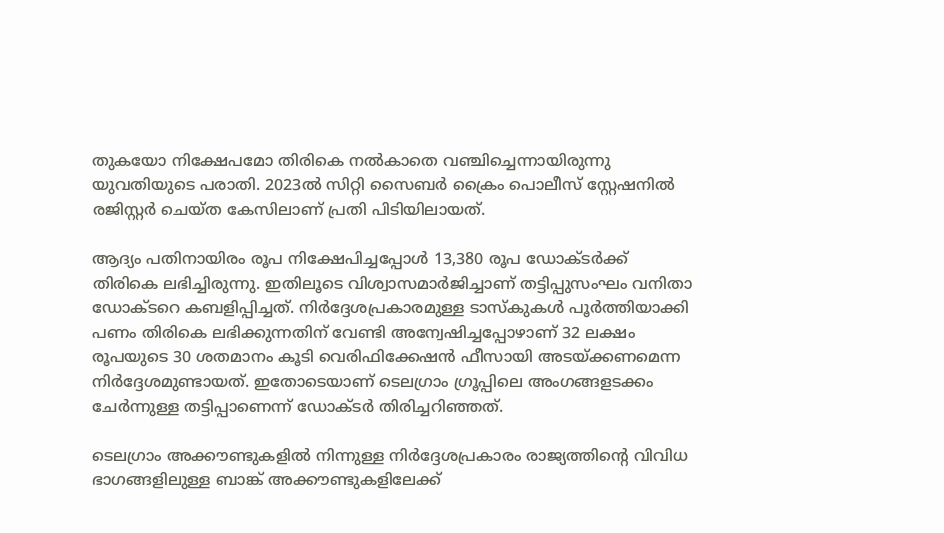തുകയോ നിക്ഷേപമോ തിരികെ നൽകാതെ വഞ്ചിച്ചെന്നായിരുന്നു യുവതിയുടെ പരാതി. 2023ൽ സിറ്റി സൈബർ ക്രൈം പൊലീസ് സ്റ്റേഷനിൽ രജിസ്റ്റർ ചെയ്ത കേസിലാണ് പ്രതി പിടിയിലായത്.

ആദ്യം പതിനായിരം രൂപ നിക്ഷേപിച്ചപ്പോൾ 13,380 രൂപ ഡോക്ടർക്ക് തിരികെ ലഭിച്ചിരുന്നു. ഇതിലൂടെ വിശ്വാസമാർജിച്ചാണ് തട്ടിപ്പുസംഘം വനിതാ ഡോക്ടറെ കബളിപ്പിച്ചത്. നിർദ്ദേശപ്രകാരമുള്ള ടാസ്കുകൾ പൂർത്തിയാക്കി പണം തിരികെ ലഭിക്കുന്നതിന് വേണ്ടി അന്വേഷിച്ചപ്പോഴാണ് 32 ലക്ഷം രൂപയുടെ 30 ശതമാനം കൂടി വെരിഫിക്കേഷൻ ഫീസായി അടയ്ക്കണമെന്ന നിർദ്ദേശമുണ്ടായത്. ഇതോടെയാണ് ടെലഗ്രാം ഗ്രൂപ്പിലെ അംഗങ്ങളടക്കം ചേർന്നുള്ള തട്ടിപ്പാണെന്ന് ഡോക്ടർ തിരിച്ചറിഞ്ഞത്.

ടെലഗ്രാം അക്കൗണ്ടുകളിൽ നിന്നുള്ള നിർദ്ദേശപ്രകാരം രാജ്യത്തിന്റെ വിവിധ ഭാഗങ്ങളിലുള്ള ബാങ്ക് അക്കൗണ്ടുകളിലേക്ക്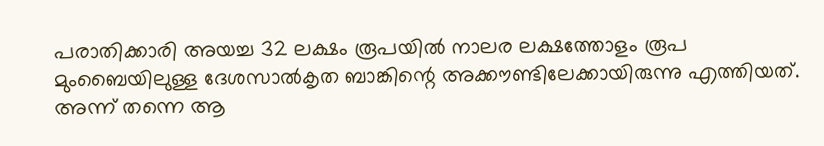പരാതിക്കാരി അയച്ച 32 ലക്ഷം രൂപയിൽ നാലര ലക്ഷത്തോളം രൂപ മുംബൈയിലുള്ള ദേശസാൽകൃത ബാങ്കിന്റെ അക്കൗണ്ടിലേക്കായിരുന്നു എത്തിയത്. അന്ന് തന്നെ ആ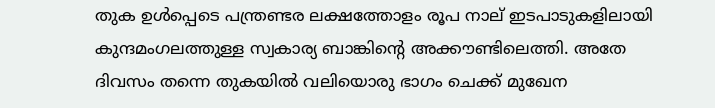തുക ഉൾപ്പെടെ പന്ത്രണ്ടര ലക്ഷത്തോളം രൂപ നാല് ഇടപാടുകളിലായി കുന്ദമംഗലത്തുള്ള സ്വകാര്യ ബാങ്കിന്റെ അക്കൗണ്ടിലെത്തി. അതേ ദിവസം തന്നെ തുകയിൽ വലിയൊരു ഭാഗം ചെക്ക് മുഖേന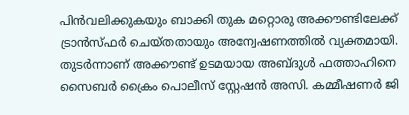പിൻവലിക്കുകയും ബാക്കി തുക മറ്റൊരു അക്കൗണ്ടിലേക്ക് ട്രാൻസ്ഫർ ചെയ്തതായും അന്വേഷണത്തിൽ വ്യക്തമായി. തുടർന്നാണ് അക്കൗണ്ട് ഉടമയായ അബ്ദുൾ ഫത്താഹിനെ സൈബർ ക്രൈം പൊലീസ് സ്റ്റേഷൻ അസി. കമ്മീഷണർ ജി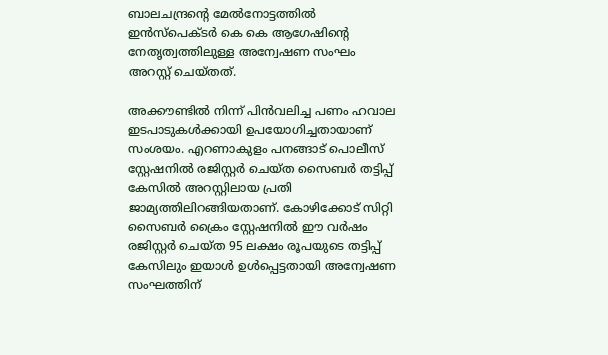ബാലചന്ദ്രന്റെ മേൽനോട്ടത്തിൽ ഇൻസ്പെക്ടർ കെ കെ ആഗേഷിന്റെ നേതൃത്വത്തിലുള്ള അന്വേഷണ സംഘം അറസ്റ്റ് ചെയ്തത്.

അക്കൗണ്ടിൽ നിന്ന് പിൻവലിച്ച പണം ഹവാല ഇടപാടുകൾക്കായി ഉപയോഗിച്ചതായാണ് സംശയം. എറണാകുളം പനങ്ങാട് പൊലീസ് സ്റ്റേഷനിൽ രജിസ്റ്റർ ചെയ്ത സൈബർ തട്ടിപ്പ് കേസിൽ അറസ്റ്റിലായ പ്രതി ജാമ്യത്തിലിറങ്ങിയതാണ്. കോഴിക്കോട് സിറ്റി സൈബർ ക്രൈം സ്റ്റേഷനിൽ ഈ വർഷം രജിസ്റ്റർ ചെയ്ത 95 ലക്ഷം രൂപയുടെ തട്ടിപ്പ് കേസിലും ഇയാൾ ഉൾപ്പെട്ടതായി അന്വേഷണ സംഘത്തിന്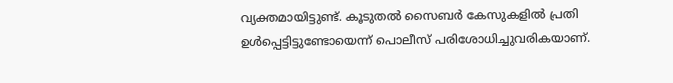വ്യക്തമായിട്ടുണ്ട്. കൂടുതൽ സൈബർ കേസുകളിൽ പ്രതി ഉൾപ്പെട്ടിട്ടുണ്ടോയെന്ന് പൊലീസ് പരിശോധിച്ചുവരികയാണ്.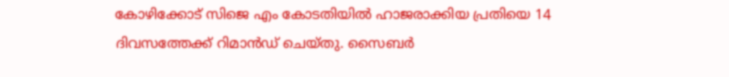കോഴിക്കോട് സിജെ എം കോടതിയിൽ ഹാജരാക്കിയ പ്രതിയെ 14 ദിവസത്തേക്ക് റിമാൻഡ് ചെയ്തു. സൈബർ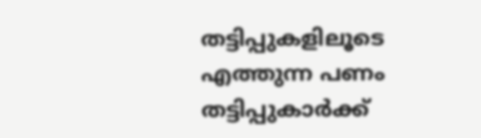തട്ടിപ്പുകളിലൂടെ എത്തുന്ന പണം തട്ടിപ്പുകാർക്ക്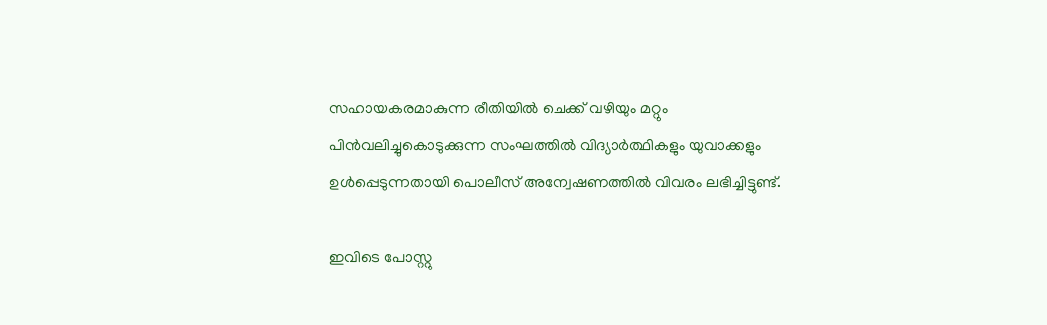സഹായകരമാകുന്ന രീതിയിൽ ചെക്ക് വഴിയും മറ്റും പിൻവലിച്ചുകൊടുക്കുന്ന സംഘത്തിൽ വിദ്യാർത്ഥികളും യുവാക്കളും ഉൾപ്പെടുന്നതായി പൊലീസ് അന്വേഷണത്തിൽ വിവരം ലഭിച്ചിട്ടുണ്ട്.

ഇവിടെ പോസ്റ്റു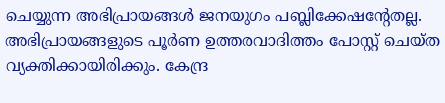ചെയ്യുന്ന അഭിപ്രായങ്ങള്‍ ജനയുഗം പബ്ലിക്കേഷന്റേതല്ല. അഭിപ്രായങ്ങളുടെ പൂര്‍ണ ഉത്തരവാദിത്തം പോസ്റ്റ് ചെയ്ത വ്യക്തിക്കായിരിക്കും. കേന്ദ്ര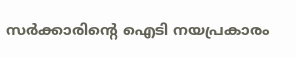സര്‍ക്കാരിന്റെ ഐടി നയപ്രകാരം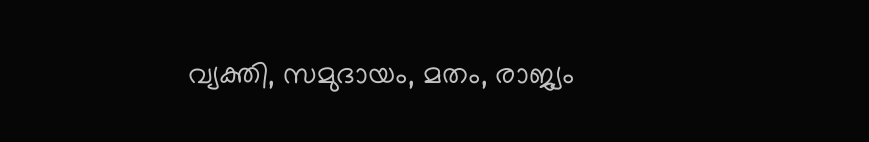വ്യക്തി, സമുദായം, മതം, രാജ്യം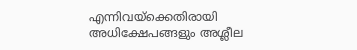എന്നിവയ്‌ക്കെതിരായി അധിക്ഷേപങ്ങളും അശ്ലീല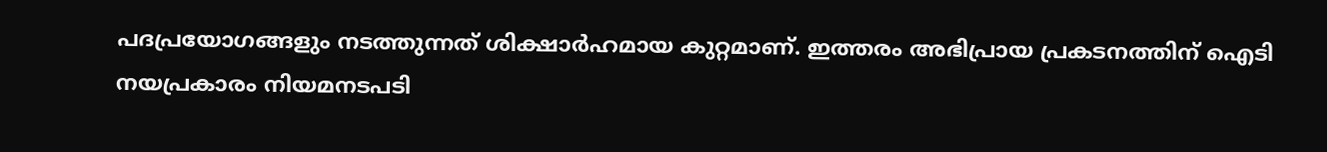പദപ്രയോഗങ്ങളും നടത്തുന്നത് ശിക്ഷാര്‍ഹമായ കുറ്റമാണ്. ഇത്തരം അഭിപ്രായ പ്രകടനത്തിന് ഐടി നയപ്രകാരം നിയമനടപടി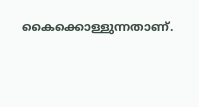കൈക്കൊള്ളുന്നതാണ്.